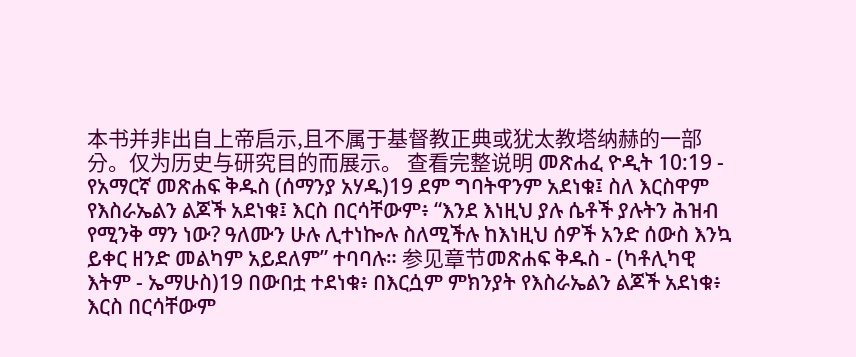本书并非出自上帝启示,且不属于基督教正典或犹太教塔纳赫的一部分。仅为历史与研究目的而展示。 查看完整说明 መጽሐፈ ዮዲት 10:19 - የአማርኛ መጽሐፍ ቅዱስ (ሰማንያ አሃዱ)19 ደም ግባትዋንም አደነቁ፤ ስለ እርስዋም የእስራኤልን ልጆች አደነቁ፤ እርስ በርሳቸውም፥ “እንደ እነዚህ ያሉ ሴቶች ያሉትን ሕዝብ የሚንቅ ማን ነው? ዓለሙን ሁሉ ሊተነኰሉ ስለሚችሉ ከእነዚህ ሰዎች አንድ ሰውስ እንኳ ይቀር ዘንድ መልካም አይደለም” ተባባሉ። 参见章节መጽሐፍ ቅዱስ - (ካቶሊካዊ እትም - ኤማሁስ)19 በውበቷ ተደነቁ፥ በእርሷም ምክንያት የእስራኤልን ልጆች አደነቁ፥ እርስ በርሳቸውም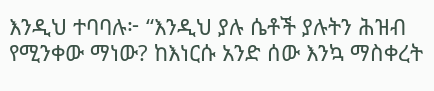እንዲህ ተባባሉ፦ “እንዲህ ያሉ ሴቶች ያሉትን ሕዝብ የሚንቀው ማነው? ከእነርሱ አንድ ሰው እንኳ ማስቀረት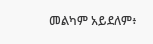መልካም አይደለም፥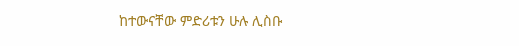ከተውናቸው ምድሪቱን ሁሉ ሊስቡ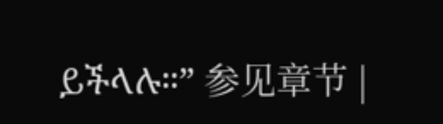ይችላሉ።” 参见章节 |